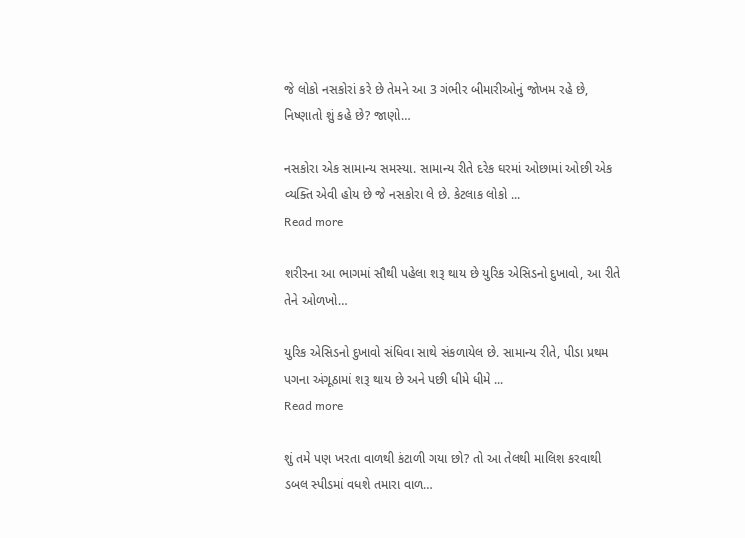જે લોકો નસકોરાં કરે છે તેમને આ 3 ગંભીર બીમારીઓનું જોખમ રહે છે, નિષ્ણાતો શું કહે છે? જાણો…

નસકોરા એક સામાન્ય સમસ્યા. સામાન્ય રીતે દરેક ઘરમાં ઓછામાં ઓછી એક વ્યક્તિ એવી હોય છે જે નસકોરા લે છે. કેટલાક લોકો ...
Read more

શરીરના આ ભાગમાં સૌથી પહેલા શરૂ થાય છે યુરિક એસિડનો દુખાવો, આ રીતે તેને ઓળખો…

યુરિક એસિડનો દુખાવો સંધિવા સાથે સંકળાયેલ છે. સામાન્ય રીતે, પીડા પ્રથમ પગના અંગૂઠામાં શરૂ થાય છે અને પછી ધીમે ધીમે ...
Read more

શું તમે પણ ખરતા વાળથી કંટાળી ગયા છો? તો આ તેલથી માલિશ કરવાથી ડબલ સ્પીડમાં વધશે તમારા વાળ…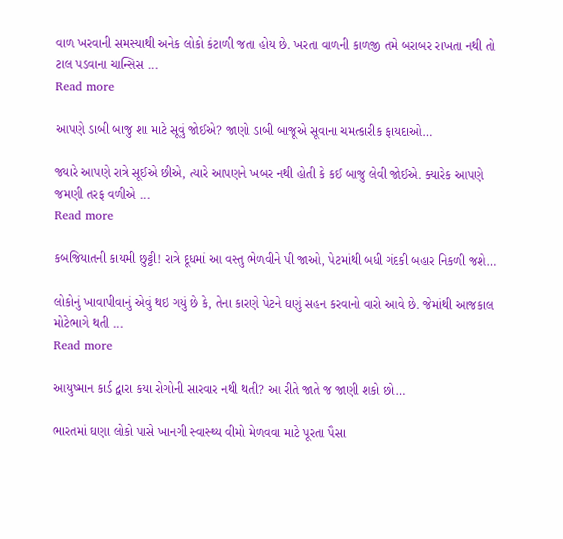વાળ ખરવાની સમસ્યાથી અનેક લોકો કંટાળી જતા હોય છે. ખરતા વાળની કાળજી તમે બરાબર રાખતા નથી તો ટાલ પડવાના ચાન્સિસ ...
Read more

આપણે ડાબી બાજુ શા માટે સૂવું જોઈએ? જાણો ડાબી બાજૂએ સૂવાના ચમત્કારીક ફાયદાઓ…

જ્યારે આપણે રાત્રે સૂઈએ છીએ, ત્યારે આપણને ખબર નથી હોતી કે કઈ બાજુ લેવી જોઈએ. ક્યારેક આપણે જમણી તરફ વળીએ ...
Read more

કબજિયાતની કાયમી છુટ્ટી! રાત્રે દૂધમાં આ વસ્તુ ભેળવીને પી જાઓ, પેટમાંથી બધી ગંદકી બહાર નિકળી જશે…

લોકોનું ખાવાપીવાનું એવું થઇ ગયું છે કે, તેના કારણે પેટને ઘણું સહન કરવાનો વારો આવે છે. જેમાંથી આજકાલ મોટેભાગે થતી ...
Read more

આયુષ્માન કાર્ડ દ્વારા કયા રોગોની સારવાર નથી થતી? આ રીતે જાતે જ જાણી શકો છો…

ભારતમાં ઘણા લોકો પાસે ખાનગી સ્વાસ્થ્ય વીમો મેળવવા માટે પૂરતા પૈસા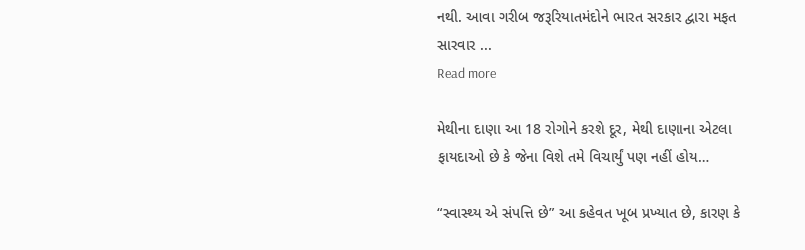નથી. આવા ગરીબ જરૂરિયાતમંદોને ભારત સરકાર દ્વારા મફત સારવાર ...
Read more

મેથીના દાણા આ 18 રોગોને કરશે દૂર, મેથી દાણાના એટલા ફાયદાઓ છે કે જેના વિશે તમે વિચાર્યું પણ નહીં હોય…

“સ્વાસ્થ્ય એ સંપત્તિ છે” આ કહેવત ખૂબ પ્રખ્યાત છે, કારણ કે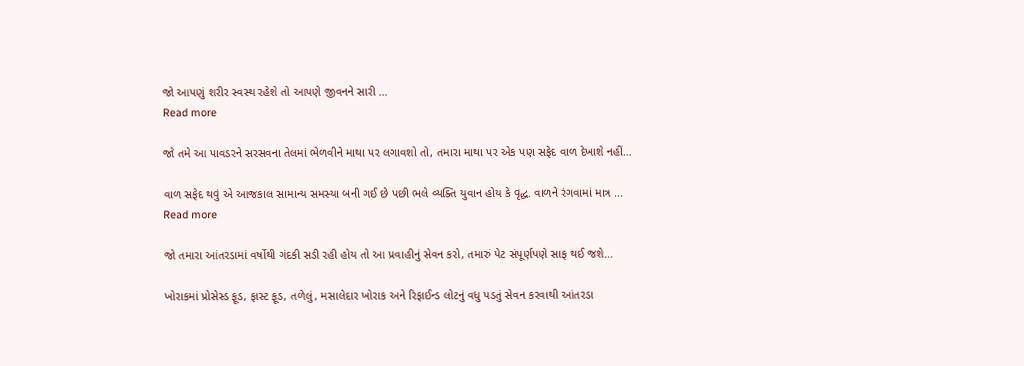જો આપણું શરીર સ્વસ્થ રહેશે તો આપણે જીવનને સારી ...
Read more

જો તમે આ પાવડરને સરસવના તેલમાં ભેળવીને માથા પર લગાવશો તો, તમારા માથા પર એક પણ સફેદ વાળ દેખાશે નહીં…

વાળ સફેદ થવું એ આજકાલ સામાન્ય સમસ્યા બની ગઈ છે પછી ભલે વ્યક્તિ યુવાન હોય કે વૃદ્ધ. વાળને રંગવામાં માત્ર ...
Read more

જો તમારા આંતરડામાં વર્ષોથી ગંદકી સડી રહી હોય તો આ પ્રવાહીનું સેવન કરો, તમારું પેટ સંપૂર્ણપણે સાફ થઈ જશે…

ખોરાકમાં પ્રોસેસ્ડ ફૂડ, ફાસ્ટ ફૂડ, તળેલું, મસાલેદાર ખોરાક અને રિફાઈન્ડ લોટનું વધુ પડતું સેવન કરવાથી આંતરડા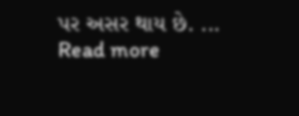પર અસર થાય છે. ...
Read more